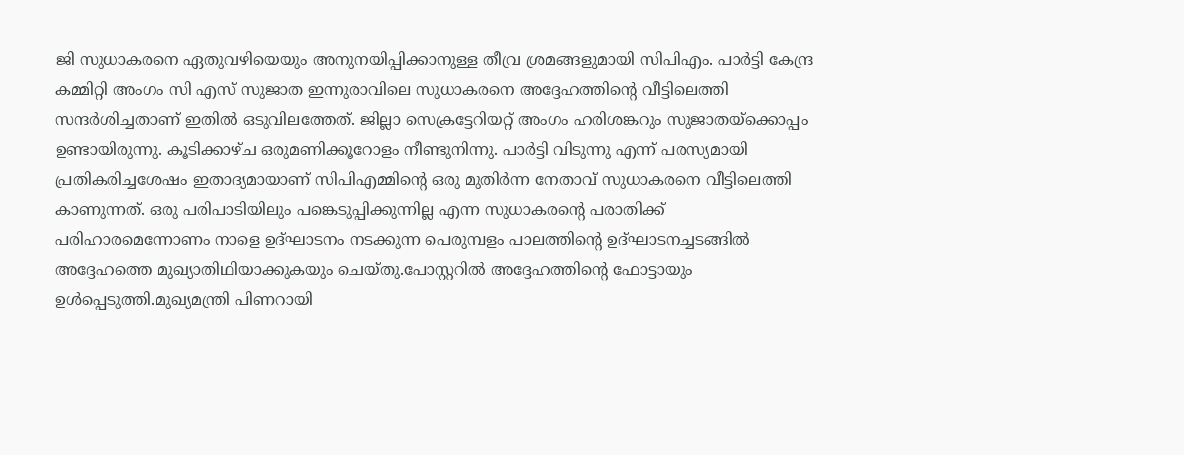ജി സുധാകരനെ ഏതുവഴിയെയും അനുനയിപ്പിക്കാനുള്ള തീവ്ര ശ്രമങ്ങളുമായി സിപിഎം. പാർട്ടി കേന്ദ്ര കമ്മിറ്റി അംഗം സി എസ് സുജാത ഇന്നുരാവിലെ സുധാകരനെ അദ്ദേഹത്തിന്റെ വീട്ടിലെത്തി സന്ദർശിച്ചതാണ് ഇതിൽ ഒടുവിലത്തേത്. ജില്ലാ സെക്രട്ടേറിയറ്റ് അംഗം ഹരിശങ്കറും സുജാതയ്ക്കൊപ്പം ഉണ്ടായിരുന്നു. കൂടിക്കാഴ്ച ഒരുമണിക്കൂറോളം നീണ്ടുനിന്നു. പാർട്ടി വിടുന്നു എന്ന് പരസ്യമായി പ്രതികരിച്ചശേഷം ഇതാദ്യമായാണ് സിപിഎമ്മിന്റെ ഒരു മുതിർന്ന നേതാവ് സുധാകരനെ വീട്ടിലെത്തി കാണുന്നത്. ഒരു പരിപാടിയിലും പങ്കെടുപ്പിക്കുന്നില്ല എന്ന സുധാകരന്റെ പരാതിക്ക് പരിഹാരമെന്നോണം നാളെ ഉദ്ഘാടനം നടക്കുന്ന പെരുമ്പളം പാലത്തിന്റെ ഉദ്ഘാടനച്ചടങ്ങിൽ അദ്ദേഹത്തെ മുഖ്യാതിഥിയാക്കുകയും ചെയ്തു.പോസ്റ്ററിൽ അദ്ദേഹത്തിന്റെ ഫോട്ടായും ഉൾപ്പെടുത്തി.മുഖ്യമന്ത്രി പിണറായി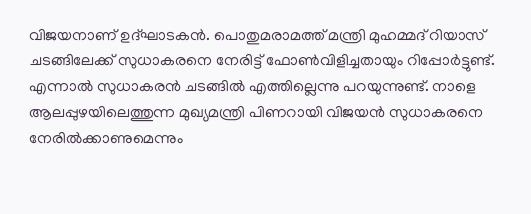വിജയനാണ് ഉദ്ഘാടകൻ. പൊതുമരാമത്ത് മന്ത്രി മുഹമ്മദ് റിയാസ് ചടങ്ങിലേക്ക് സുധാകരനെ നേരിട്ട് ഫോൺവിളിച്ചതായും റിപ്പോർട്ടുണ്ട്. എന്നാൽ സുധാകരൻ ചടങ്ങിൽ എത്തില്ലെന്നു പറയുന്നുണ്ട്. നാളെ ആലപ്പുഴയിലെത്തുന്ന മുഖ്യമന്ത്രി പിണറായി വിജയൻ സുധാകരനെ നേരിൽക്കാണുമെന്നും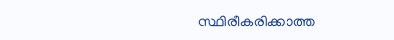സ്ഥിരീകരിക്കാത്ത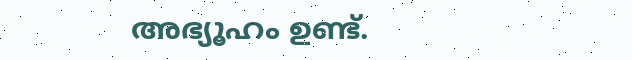അഭ്യൂഹം ഉണ്ട്.